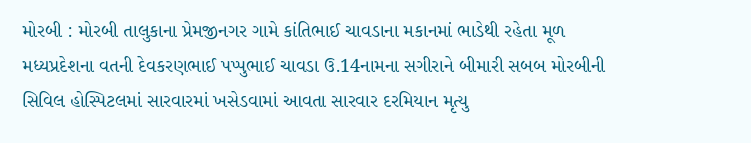મોરબી : મોરબી તાલુકાના પ્રેમજીનગર ગામે કાંતિભાઈ ચાવડાના મકાનમાં ભાડેથી રહેતા મૂળ મધ્યપ્રદેશના વતની દેવકરણભાઈ પપ્પુભાઈ ચાવડા ઉ.14નામના સગીરાને બીમારી સબબ મોરબીની સિવિલ હોસ્પિટલમાં સારવારમાં ખસેડવામાં આવતા સારવાર દરમિયાન મૃત્યુ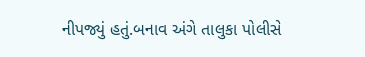નીપજ્યું હતું.બનાવ અંગે તાલુકા પોલીસે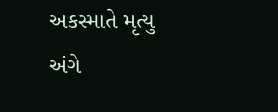અકસ્માતે મૃત્યુ અંગે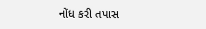નોંધ કરી તપાસ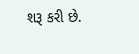શરૂ કરી છે.